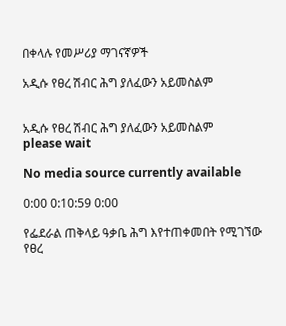በቀላሉ የመሥሪያ ማገናኛዎች

አዲሱ የፀረ ሽብር ሕግ ያለፈውን አይመስልም


አዲሱ የፀረ ሽብር ሕግ ያለፈውን አይመስልም
please wait

No media source currently available

0:00 0:10:59 0:00

የፌደራል ጠቅላይ ዓቃቤ ሕግ እየተጠቀመበት የሚገኘው የፀረ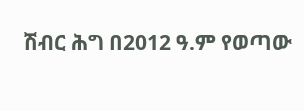ሽብር ሕግ በ2012 ዓ.ም የወጣው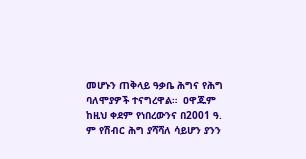መሆኑን ጠቅላይ ዓቃቤ ሕግና የሕግ ባለሞያዎች ተናግረዋል።  ዐዋጁም ከዚህ ቀደም የነበረውንና በ2001 ዓ. ም የሽብር ሕግ ያሻሻለ ሳይሆን ያንን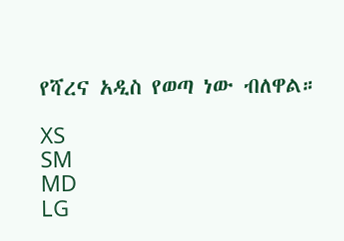የሻረና አዲስ የወጣ ነው ብለዋል።

XS
SM
MD
LG